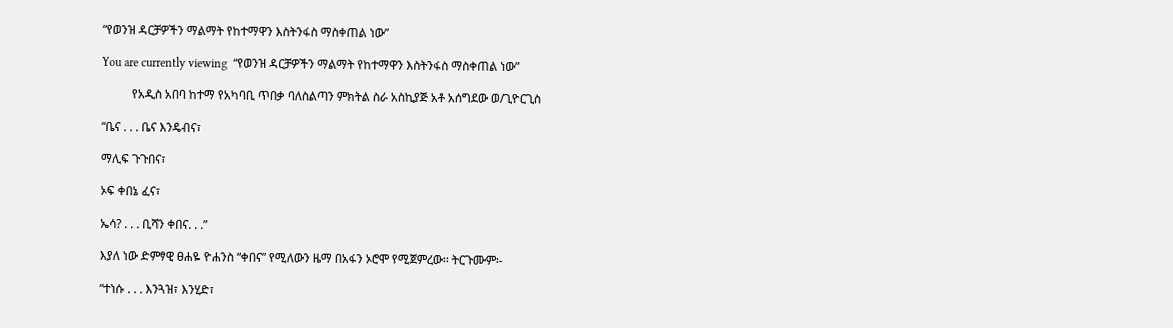“የወንዝ ዳርቻዎችን ማልማት የከተማዋን እስትንፋስ ማስቀጠል ነው”

You are currently viewing  “የወንዝ ዳርቻዎችን ማልማት የከተማዋን እስትንፋስ ማስቀጠል ነው”

          የአዲስ አበባ ከተማ የአካባቢ ጥበቃ ባለስልጣን ምክትል ስራ አስኪያጅ አቶ አሰግደው ወ/ጊዮርጊስ

“ቤና . . . ቤና እንዴብና፣

ማሊፍ ጉጉበና፣

ኦፍ ቀበኔ ፈና፣

ኤሳ? . . . ቢሻን ቀበና. . .”

እያለ ነው ድምፃዊ ፀሐዬ ዮሐንስ “ቀበና” የሚለውን ዜማ በአፋን ኦሮሞ የሚጀምረው፡፡ ትርጉሙም፡-

“ተነሱ . . . እንጓዝ፣ እንሂድ፣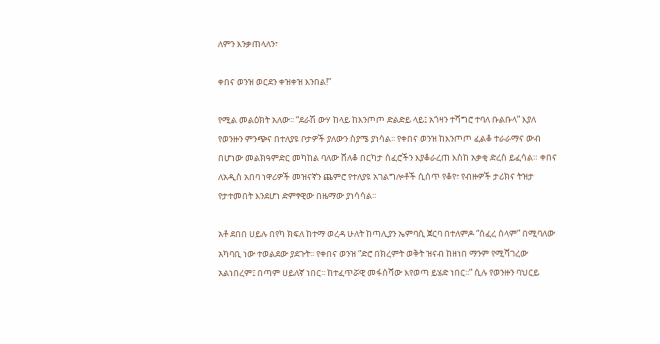ለምን እንቃጠላለን፣

ቀበና ወንዝ ወርደን ቀዝቀዝ እንበል!”

የሚል መልዕክት አለው፡፡ “ደራሽ ውሃ ከላይ ከእንጦጦ ድልድይ ላይ፤ አጎዛን ተሻግሮ ተባለ ቡልቡላ” እያለ የወንዙን ምንጭና በተለያዩ ቦታዎች ያለውን ስያሜ ያነሳል፡፡ የቀበና ወንዝ ከእንጦጦ ፈልቆ ተራራማና ውብ በሆነው መልክዓምድር መካከል ባለው ሸለቆ በርካታ ሰፈሮችን እያቆራረጠ እስከ አቃቂ ድረስ ይፈሳል። ቀበና ለአዲስ አበባ ነዋሪዎች መዝናኛን ጨምሮ የተለያዩ አገልግሎቶች ሲሰጥ የቆየ፣ የብዙዎች ታሪክና ትዝታ የታተመበት እንደሆነ ድምፃዊው በዜማው ያነሳሳል፡፡

አቶ ደበበ ሀይሉ በየካ ክፍለ ከተማ ወረዳ ሁለት ከጣሊያን ኤምባሲ ጀርባ በተለምዶ “ሰፈረ ሰላም” በሚባለው አካባቢ ነው ተወልደው ያደጉት፡፡ የቀበና ወንዝ “ድሮ በክረምት ወቅት ዝናብ ከዘነበ ማንም የሚሻገረው አልነበረም፤ በጣም ሀይለኛ ነበር፡፡ ከተፈጥሯዊ መፋሰሻው እየወጣ ይሄድ ነበር፡፡” ሲሉ የወንዙን ባህርይ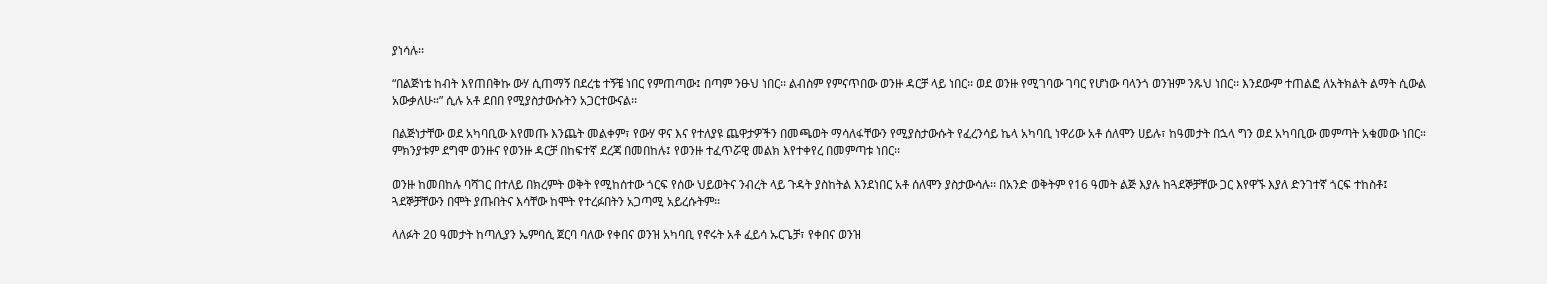ያነሳሉ፡፡

“በልጅነቴ ከብት እየጠበቅኩ ውሃ ሲጠማኝ በደረቴ ተኝቼ ነበር የምጠጣው፤ በጣም ንፁህ ነበር፡፡ ልብስም የምናጥበው ወንዙ ዳርቻ ላይ ነበር፡፡ ወደ ወንዙ የሚገባው ገባር የሆነው ባላንጎ ወንዝም ንጹህ ነበር፡፡ እንደውም ተጠልፎ ለአትክልት ልማት ሲውል አውቃለሁ።” ሲሉ አቶ ደበበ የሚያስታውሱትን አጋርተውናል፡፡

በልጅነታቸው ወደ አካባቢው እየመጡ እንጨት መልቀም፣ የውሃ ዋና እና የተለያዩ ጨዋታዎችን በመጫወት ማሳለፋቸውን የሚያስታውሱት የፈረንሳይ ኬላ አካባቢ ነዋሪው አቶ ሰለሞን ሀይሉ፣ ከዓመታት በኋላ ግን ወደ አካባቢው መምጣት አቁመው ነበር። ምክንያቱም ደግሞ ወንዙና የወንዙ ዳርቻ በከፍተኛ ደረጃ በመበከሉ፤ የወንዙ ተፈጥሯዊ መልክ እየተቀየረ በመምጣቱ ነበር፡፡

ወንዙ ከመበከሉ ባሻገር በተለይ በክረምት ወቅት የሚከሰተው ጎርፍ የሰው ህይወትና ንብረት ላይ ጉዳት ያስከትል እንደነበር አቶ ሰለሞን ያስታውሳሉ፡፡ በአንድ ወቅትም የ16 ዓመት ልጅ እያሉ ከጓደኞቻቸው ጋር እየዋኙ እያለ ድንገተኛ ጎርፍ ተከስቶ፤ ጓደኞቻቸውን በሞት ያጡበትና እሳቸው ከሞት የተረፉበትን አጋጣሚ አይረሱትም፡፡

ላለፉት 20 ዓመታት ከጣሊያን ኤምባሲ ጀርባ ባለው የቀበና ወንዝ አካባቢ የኖሩት አቶ ፈይሳ ኡርጌቻ፣ የቀበና ወንዝ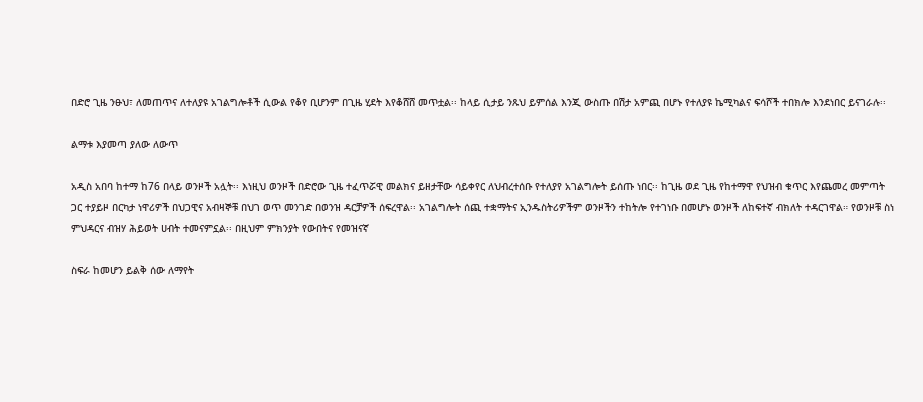በድሮ ጊዜ ንፁህ፣ ለመጠጥና ለተለያዩ አገልግሎቶች ሲውል የቆየ ቢሆንም በጊዜ ሂደት እየቆሸሸ መጥቷል፡፡ ከላይ ሲታይ ንጹህ ይምሰል እንጂ ውስጡ በሽታ አምጪ በሆኑ የተለያዩ ኬሚካልና ፍሳሾች ተበክሎ እንደነበር ይናገራሉ፡፡

ልማቱ እያመጣ ያለው ለውጥ

አዲስ አበባ ከተማ ከ76 በላይ ወንዞች አሏት፡፡ እነዚህ ወንዞች በድሮው ጊዜ ተፈጥሯዊ መልክና ይዘታቸው ሳይቀየር ለህብረተሰቡ የተለያየ አገልግሎት ይሰጡ ነበር፡፡ ከጊዜ ወደ ጊዜ የከተማዋ የህዝብ ቁጥር እየጨመረ መምጣት ጋር ተያይዞ በርካታ ነዋሪዎች በህጋዊና አብዛኞቹ በህገ ወጥ መንገድ በወንዝ ዳርቻዎች ሰፍረዋል፡፡ አገልግሎት ሰጪ ተቋማትና ኢንዱስትሪዎችም ወንዞችን ተከትሎ የተገነቡ በመሆኑ ወንዞች ለከፍተኛ ብክለት ተዳርገዋል። የወንዞቹ ስነ ምህዳርና ብዝሃ ሕይወት ሀብት ተመናምኗል፡፡ በዚህም ምክንያት የውበትና የመዝናኛ

ስፍራ ከመሆን ይልቅ ሰው ለማየት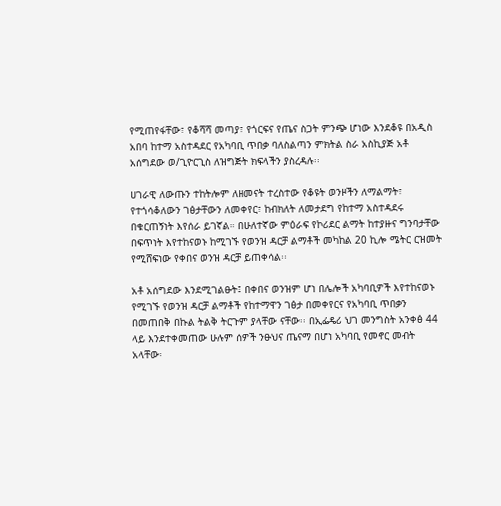የሚጠየፋቸው፣ የቆሻሻ መጣያ፣ የጎርፍና የጤና ስጋት ምንጭ ሆነው እንደቆዩ በአዲስ አበባ ከተማ አስተዳደር የአካባቢ ጥበቃ ባለስልጣን ምክትል ስራ አስኪያጅ አቶ አሰግደው ወ/ጊዮርጊስ ለዝግጅት ክፍላችን ያስረዳሉ፡፡

ሀገራዊ ለውጡን ተከትሎም ለዘመናት ተረስተው የቆዩት ወንዞችን ለማልማት፣ የተጎሳቆለውን ገፅታቸውን ለመቀየር፣ ከብክለት ለመታደግ የከተማ አስተዳደሩ በቁርጠኝነት እየሰራ ይገኛል። በሁለተኛው ምዕራፍ የኮሪደር ልማት ከተያዙና ግንባታቸው በፍጥነት እየተከናወኑ ከሚገኙ የወንዝ ዳርቻ ልማቶች መካከል 20 ኪሎ ሜትር ርዝመት የሚሸፍነው የቀበና ወንዝ ዳርቻ ይጠቀሳል፡፡

አቶ አሰግደው እንደሚገልፁት፤ በቀበና ወንዝም ሆነ በሌሎች አካባቢዎች እየተከናወኑ የሚገኙ የወንዝ ዳርቻ ልማቶች የከተማዋን ገፅታ በመቀየርና የአካባቢ ጥበቃን በመጠበቅ በኩል ትልቅ ትርጉም ያላቸው ናቸው፡፡ በኢፌዴሪ ህገ መንግስት አንቀፅ 44 ላይ እንደተቀመጠው ሁሉም ሰዎች ንፁህና ጤናማ በሆነ አካባቢ የመኖር መብት አላቸው፡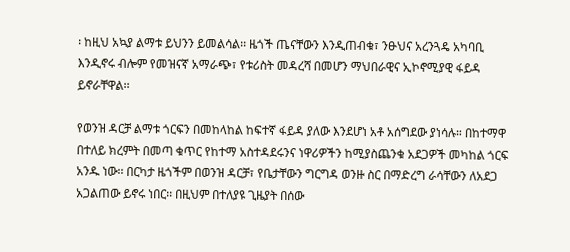፡ ከዚህ አኳያ ልማቱ ይህንን ይመልሳል፡፡ ዜጎች ጤናቸውን እንዲጠብቁ፣ ንፁህና አረንጓዴ አካባቢ እንዲኖሩ ብሎም የመዝናኛ አማራጭ፣ የቱሪስት መዳረሻ በመሆን ማህበራዊና ኢኮኖሚያዊ ፋይዳ ይኖራቸዋል፡፡

የወንዝ ዳርቻ ልማቱ ጎርፍን በመከላከል ከፍተኛ ፋይዳ ያለው እንደሆነ አቶ አሰግደው ያነሳሉ። በከተማዋ በተለይ ክረምት በመጣ ቁጥር የከተማ አስተዳደሩንና ነዋሪዎችን ከሚያስጨንቁ አደጋዎች መካከል ጎርፍ አንዱ ነው፡፡ በርካታ ዜጎችም በወንዝ ዳርቻ፣ የቤታቸውን ግርግዳ ወንዙ ስር በማድረግ ራሳቸውን ለአደጋ አጋልጠው ይኖሩ ነበር፡፡ በዚህም በተለያዩ ጊዜያት በሰው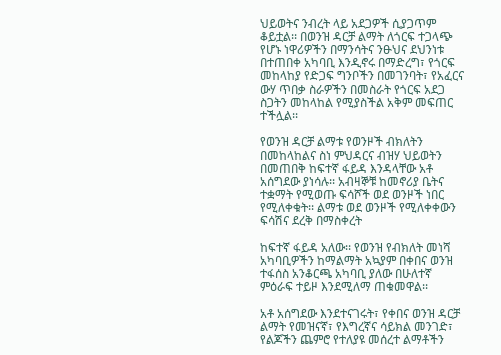ህይወትና ንብረት ላይ አደጋዎች ሲያጋጥም ቆይቷል፡፡ በወንዝ ዳርቻ ልማት ለጎርፍ ተጋላጭ የሆኑ ነዋሪዎችን በማንሳትና ንፁህና ደህንነቱ በተጠበቀ አካባቢ እንዲኖሩ በማድረግ፣ የጎርፍ መከላከያ የድጋፍ ግንቦችን በመገንባት፣ የአፈርና ውሃ ጥበቃ ስራዎችን በመስራት የጎርፍ አደጋ ስጋትን መከላከል የሚያስችል አቅም መፍጠር ተችሏል፡፡

የወንዝ ዳርቻ ልማቱ የወንዞች ብክለትን በመከላከልና ስነ ምህዳርና ብዝሃ ህይወትን በመጠበቅ ከፍተኛ ፋይዳ እንዳላቸው አቶ አሰግደው ያነሳሉ፡፡ አብዛኞቹ ከመኖሪያ ቤትና ተቋማት የሚወጡ ፍሳሾች ወደ ወንዞች ነበር የሚለቀቁት፡፡ ልማቱ ወደ ወንዞች የሚለቀቀውን ፍሳሽና ደረቅ በማስቀረት

ከፍተኛ ፋይዳ አለው፡፡ የወንዝ የብክለት መነሻ አካባቢዎችን ከማልማት አኳያም በቀበና ወንዝ ተፋሰስ አንቆርጫ አካባቢ ያለው በሁለተኛ ምዕራፍ ተይዞ እንደሚለማ ጠቁመዋል፡፡

አቶ አሰግደው እንደተናገሩት፣ የቀበና ወንዝ ዳርቻ ልማት የመዝናኛ፣ የእግረኛና ሳይክል መንገድ፣ የልጆችን ጨምሮ የተለያዩ መሰረተ ልማቶችን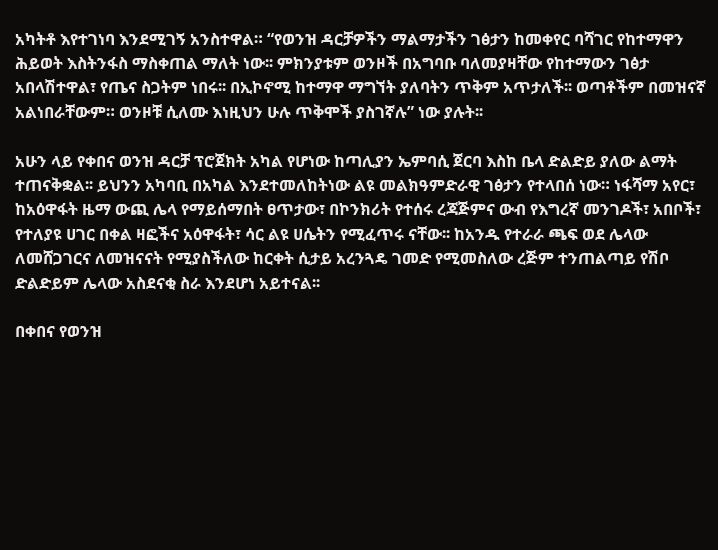አካትቶ እየተገነባ እንደሚገኝ አንስተዋል። “የወንዝ ዳርቻዎችን ማልማታችን ገፅታን ከመቀየር ባሻገር የከተማዋን ሕይወት እስትንፋስ ማስቀጠል ማለት ነው፡፡ ምክንያቱም ወንዞች በአግባቡ ባለመያዛቸው የከተማውን ገፅታ አበላሽተዋል፣ የጤና ስጋትም ነበሩ፡፡ በኢኮኖሚ ከተማዋ ማግኘት ያለባትን ጥቅም አጥታለች፡፡ ወጣቶችም በመዝናኛ አልነበራቸውም። ወንዞቹ ሲለሙ እነዚህን ሁሉ ጥቅሞች ያስገኛሉ” ነው ያሉት፡፡

አሁን ላይ የቀበና ወንዝ ዳርቻ ፕሮጀክት አካል የሆነው ከጣሊያን ኤምባሲ ጀርባ እስከ ቤላ ድልድይ ያለው ልማት ተጠናቅቋል፡፡ ይህንን አካባቢ በአካል እንደተመለከትነው ልዩ መልክዓምድራዊ ገፅታን የተላበሰ ነው። ነፋሻማ አየር፣ ከአዕዋፋት ዜማ ውጪ ሌላ የማይሰማበት ፀጥታው፣ በኮንክሪት የተሰሩ ረጃጅምና ውብ የእግረኛ መንገዶች፣ አበቦች፣ የተለያዩ ሀገር በቀል ዛፎችና አዕዋፋት፣ ሳር ልዩ ሀሴትን የሚፈጥሩ ናቸው፡፡ ከአንዱ የተራራ ጫፍ ወደ ሌላው ለመሸጋገርና ለመዝናናት የሚያስችለው ከርቀት ሲታይ አረንጓዴ ገመድ የሚመስለው ረጅም ተንጠልጣይ የሽቦ ድልድይም ሌላው አስደናቂ ስራ እንደሆነ አይተናል፡፡

በቀበና የወንዝ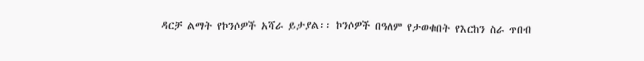ዳርቻ ልማት የኮንሶዎች አሻራ ይታያል፡፡ ኮንሶዎች በዓለም የታወቁበት የእርከን ስራ ጥበብ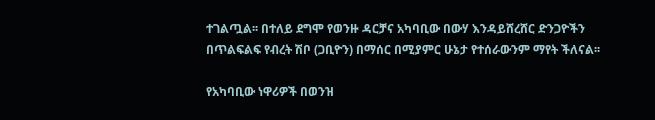ተገልጧል፡፡ በተለይ ደግሞ የወንዙ ዳርቻና አካባቢው በውሃ እንዳይሸረሸር ድንጋዮችን በጥልፍልፍ የብረት ሽቦ (ጋቢዮን) በማሰር በሚያምር ሁኔታ የተሰራውንም ማየት ችለናል፡፡

የአካባቢው ነዋሪዎች በወንዝ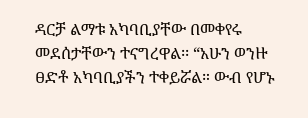ዳርቻ ልማቱ አካባቢያቸው በመቀየሩ መደሰታቸውን ተናግረዋል፡፡ “አሁን ወንዙ ፀድቶ አካባቢያችን ተቀይሯል። ውብ የሆኑ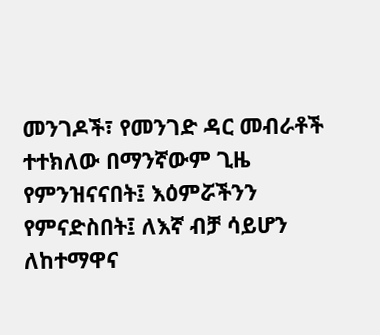መንገዶች፣ የመንገድ ዳር መብራቶች ተተክለው በማንኛውም ጊዜ የምንዝናናበት፤ እዕምሯችንን የምናድስበት፤ ለእኛ ብቻ ሳይሆን ለከተማዋና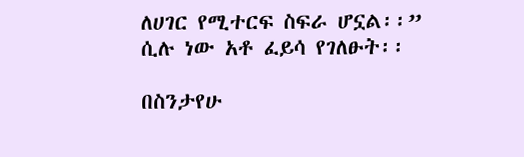ለሀገር የሚተርፍ ስፍራ ሆኗል፡፡” ሲሉ ነው አቶ ፈይሳ የገለፁት፡፡

በስንታየሁ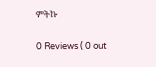ምትኩ

0 Reviews ( 0 out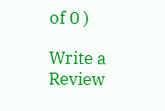of 0 )

Write a Review